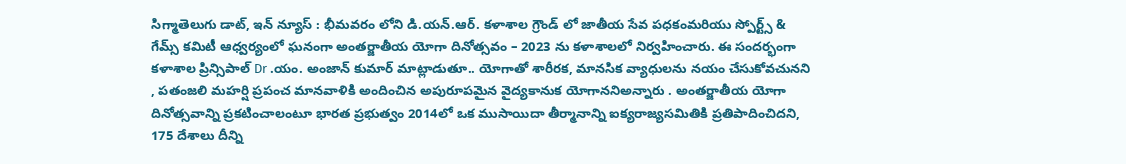సిగ్మాతెలుగు డాట్, ఇన్ న్యూస్ : భీమవరం లోని డి.యన్.ఆర్. కళాశాల గ్రౌండ్ లో జాతీయ సేవ పధకంమరియు స్పోర్ట్స్ & గేమ్స్ కమిటీ ఆధ్వర్యంలో ఘనంగా అంత‌ర్జాతీయ యోగా దినోత్స‌వం – 2023 ను కళాశాలలో నిర్వహించారు. ఈ సందర్భంగా కళాశాల ప్రిన్సిపాల్ Dr .యం. అంజాన్ కుమార్ మాట్లాడుతూ.. యోగాతో శారీరక, మానసిక వ్యాధులను నయం చేసుకోవచునని , పతంజలి మహర్షి ప్రపంచ మానవాళికి అందించిన అపురూపమైన వైద్యకానుక యోగాననిఅన్నారు . అంతర్జాతీయ యోగా దినోత్సవాన్ని ప్రకటించాలంటూ భారత ప్రభుత్వం 2014లో ఒక ముసాయిదా తీర్మానాన్ని ఐక్యరాజ్యసమితికి ప్రతిపాదించిదని, 175 దేశాలు దీన్ని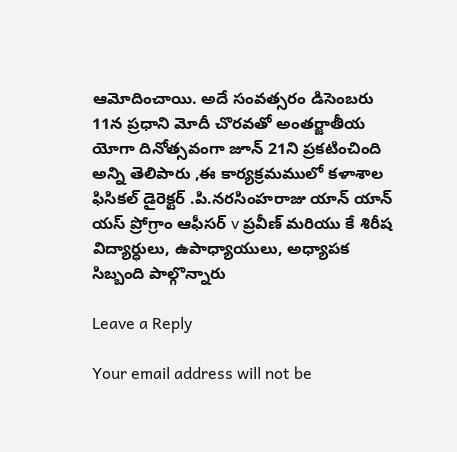ఆమోదించాయి. అదే సంవత్సరం డిసెంబరు 11న ప్రధాని మోదీ చొరవతో అంతర్జాతీయ యోగా దినోత్సవంగా జూన్ 21ని ప్రకటించింది అన్ని తెలిపారు ,ఈ కార్యక్రమములో కళాశాల ఫిసికల్ డైరెక్టర్ .పి.నరసింహరాజు యాన్ యాన్ యస్ ప్రోగ్రాం ఆఫీసర్ v ప్రవీణ్ మరియు కే శిరీష విద్యార్ధులు, ఉపాధ్యాయులు, అధ్యాపక సిబ్బంది పాల్గొన్నారు

Leave a Reply

Your email address will not be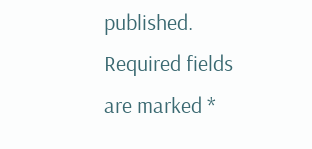published. Required fields are marked *